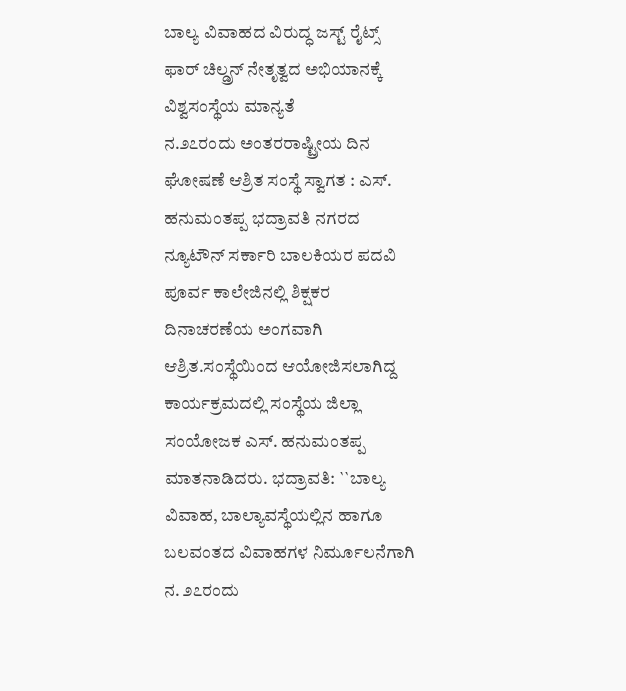ಬಾಲ್ಯ ವಿವಾಹದ ವಿರುದ್ಧ ಜಸ್ಟ್ ರೈಟ್ಸ್ ಫಾರ್ ಚಿಲ್ಡ್ರನ್ ನೇತೃತ್ವದ ಅಭಿಯಾನಕ್ಕೆ ವಿಶ್ವಸಂಸ್ಥೆಯ ಮಾನ್ಯತೆ
ನ.೨೭ರಂದು ಅಂತರರಾಷ್ಟ್ರೀಯ ದಿನ ಘೋಷಣೆ ಆಶ್ರಿತ ಸಂಸ್ಥೆ ಸ್ವಾಗತ : ಎಸ್. ಹನುಮಂತಪ್ಪ ಭದ್ರಾವತಿ ನಗರದ ನ್ಯೂಟೌನ್ ಸರ್ಕಾರಿ ಬಾಲಕಿಯರ ಪದವಿ ಪೂರ್ವ ಕಾಲೇಜಿನಲ್ಲಿ ಶಿಕ್ಷಕರ ದಿನಾಚರಣೆಯ ಅಂಗವಾಗಿ ಆಶ್ರಿತ.ಸಂಸ್ಥೆಯಿಂದ ಆಯೋಜಿಸಲಾಗಿದ್ದ ಕಾರ್ಯಕ್ರಮದಲ್ಲಿ ಸಂಸ್ಥೆಯ ಜಿಲ್ಲಾ ಸಂಯೋಜಕ ಎಸ್. ಹನುಮಂತಪ್ಪ ಮಾತನಾಡಿದರು. ಭದ್ರಾವತಿ: ``ಬಾಲ್ಯ ವಿವಾಹ, ಬಾಲ್ಯಾವಸ್ಥೆಯಲ್ಲಿನ ಹಾಗೂ ಬಲವಂತದ ವಿವಾಹಗಳ ನಿರ್ಮೂಲನೆಗಾಗಿ ನ. ೨೭ರಂದು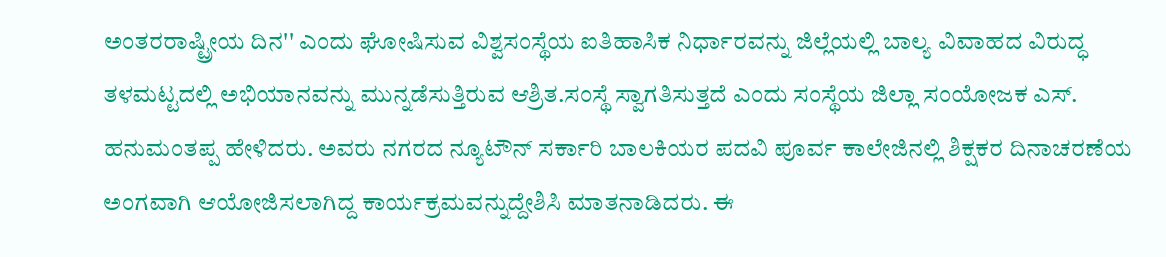ಅಂತರರಾಷ್ಟ್ರೀಯ ದಿನ'' ಎಂದು ಘೋಷಿಸುವ ವಿಶ್ವಸಂಸ್ಥೆಯ ಐತಿಹಾಸಿಕ ನಿರ್ಧಾರವನ್ನು ಜಿಲ್ಲೆಯಲ್ಲಿ ಬಾಲ್ಯ ವಿವಾಹದ ವಿರುದ್ಧ ತಳಮಟ್ಟದಲ್ಲಿ ಅಭಿಯಾನವನ್ನು ಮುನ್ನಡೆಸುತ್ತಿರುವ ಆಶ್ರಿತ.ಸಂಸ್ಥೆ ಸ್ವಾಗತಿಸುತ್ತದೆ ಎಂದು ಸಂಸ್ಥೆಯ ಜಿಲ್ಲಾ ಸಂಯೋಜಕ ಎಸ್. ಹನುಮಂತಪ್ಪ ಹೇಳಿದರು. ಅವರು ನಗರದ ನ್ಯೂಟೌನ್ ಸರ್ಕಾರಿ ಬಾಲಕಿಯರ ಪದವಿ ಪೂರ್ವ ಕಾಲೇಜಿನಲ್ಲಿ ಶಿಕ್ಷಕರ ದಿನಾಚರಣೆಯ ಅಂಗವಾಗಿ ಆಯೋಜಿಸಲಾಗಿದ್ದ ಕಾರ್ಯಕ್ರಮವನ್ನುದ್ದೇಶಿಸಿ ಮಾತನಾಡಿದರು. ಈ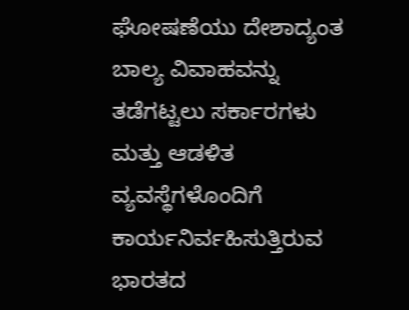ಘೋಷಣೆಯು ದೇಶಾದ್ಯಂತ ಬಾಲ್ಯ ವಿವಾಹವನ್ನು ತಡೆಗಟ್ಟಲು ಸರ್ಕಾರಗಳು ಮತ್ತು ಆಡಳಿತ ವ್ಯವಸ್ಥೆಗಳೊಂದಿಗೆ ಕಾರ್ಯನಿರ್ವಹಿಸುತ್ತಿರುವ ಭಾರತದ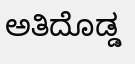ಅತಿದೊಡ್ಡ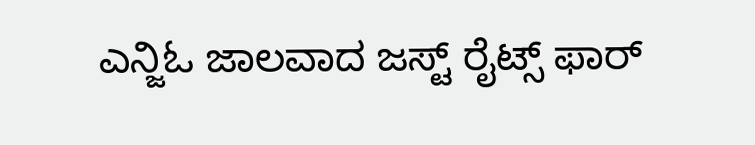ಎನ್ಜಿಓ ಜಾಲವಾದ ಜಸ್ಟ್ ರೈಟ್ಸ್ ಫಾರ್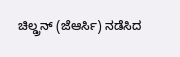ಚಿಲ್ಡ್ರನ್ (ಜೆಆರ್ಸಿ) ನಡೆಸಿದ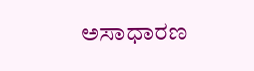ಅಸಾಧಾರಣ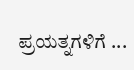ಪ್ರಯತ್ನಗಳಿಗೆ ...